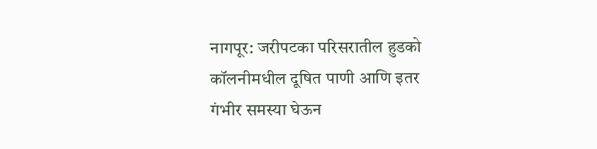नागपूर: जरीपटका परिसरातील हुडको कॉलनीमधील दूषित पाणी आणि इतर गंभीर समस्या घेऊन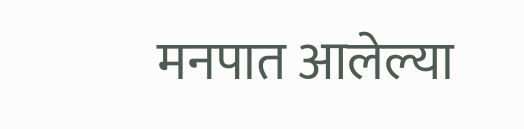मनपात आलेल्या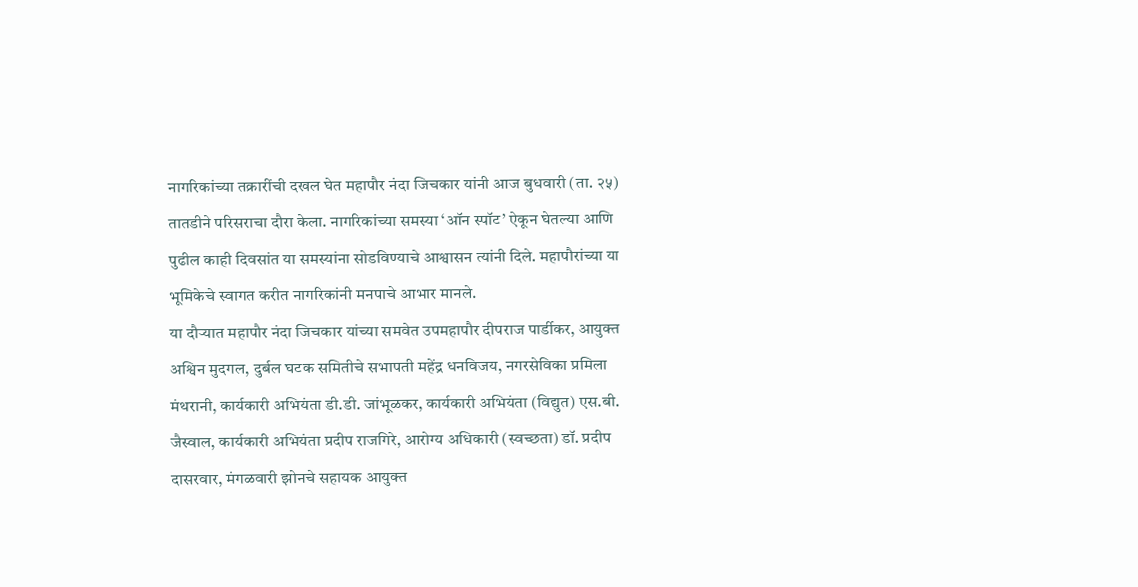नागरिकांच्या तक्रारींची दखल घेत महापौर नंदा जिचकार यांनी आज बुधवारी (ता. २५) तातडीने परिसराचा दौरा केला. नागरिकांच्या समस्या ‘ऑन स्पॉट’ ऐकून घेतल्या आणि पुढील काही दिवसांत या समस्यांना सोडविण्याचे आश्वासन त्यांनी दिले. महापौरांच्या या भूमिकेचे स्वागत करीत नागरिकांनी मनपाचे आभार मानले.
या दौऱ्यात महापौर नंदा जिचकार यांच्या समवेत उपमहापौर दीपराज पार्डीकर, आयुक्त अश्विन मुदगल, दुर्बल घटक समितीचे सभापती महेंद्र धनविजय, नगरसेविका प्रमिला मंथरानी, कार्यकारी अभियंता डी.डी. जांभूळकर, कार्यकारी अभियंता (विद्युत) एस.बी. जैस्वाल, कार्यकारी अभियंता प्रदीप राजगिरे, आरोग्य अधिकारी (स्वच्छता) डॉ. प्रदीप दासरवार, मंगळवारी झोनचे सहायक आयुक्त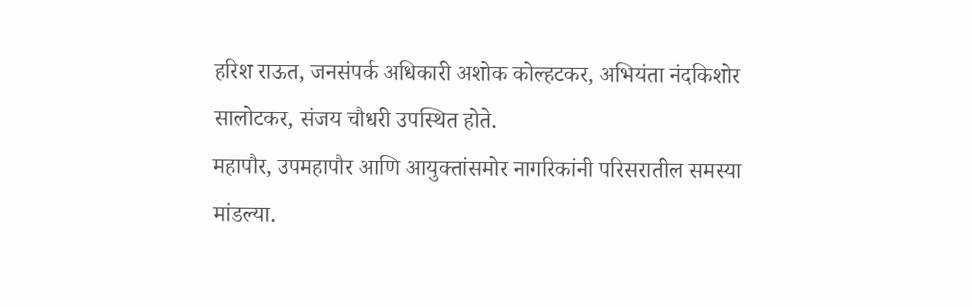हरिश राऊत, जनसंपर्क अधिकारी अशोक कोल्हटकर, अभियंता नंदकिशोर सालोटकर, संजय चौधरी उपस्थित होते.
महापौर, उपमहापौर आणि आयुक्तांसमोर नागरिकांनी परिसरातील समस्या मांडल्या.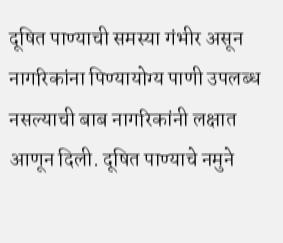दूषित पाण्याची समस्या गंभीर असून नागरिकांना पिण्यायोग्य पाणी उपलब्ध नसल्याची बाब नागरिकांनी लक्षात आणून दिली. दूषित पाण्याचे नमुने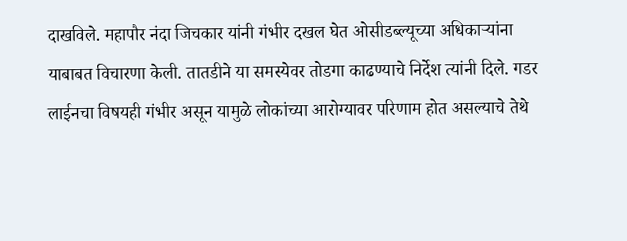दाखविले. महापौर नंदा जिचकार यांनी गंभीर दखल घेत ओसीडब्ल्यूच्या अधिकाऱ्यांना याबाबत विचारणा केली. तातडीने या समस्येवर तोडगा काढण्याचे निर्देश त्यांनी दिले. गडर लाईनचा विषयही गंभीर असून यामुळे लोकांच्या आरोग्यावर परिणाम होत असल्याचे तेथे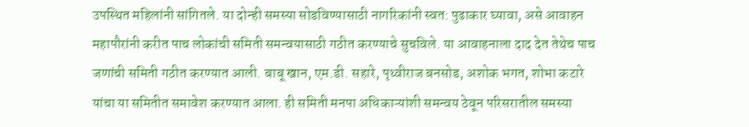उपस्थित महिलांनी सांगितले. या दोन्ही समस्या सोडविण्यासाठी नागरिकांनी स्वत: पुढाकार घ्यावा, असे आवाहन महापौरांनी करीत पाच लोकांची समिती समन्वयासाठी गठीत करण्याचे सुचविले. या आवाहनाला दाद देत तेथेच पाच जणांची समिती गठीत करण्यात आली. बाबू खान, एम.डी. सहारे, पृथ्वीराज बनसोड, अशोक भगत, शोभा कटारे यांचा या समितीत समावेश करण्यात आला. ही समिती मनपा अधिकाऱ्यांशी समन्वय ठेवून परिसरातील समस्या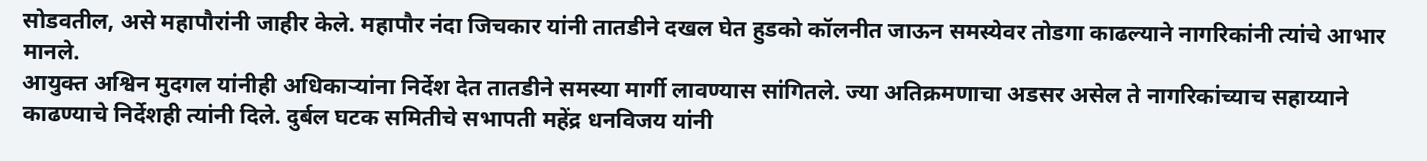सोडवतील, असे महापौरांनी जाहीर केले. महापौर नंदा जिचकार यांनी तातडीने दखल घेत हुडको कॉलनीत जाऊन समस्येवर तोडगा काढल्याने नागरिकांनी त्यांचे आभार मानले.
आयुक्त अश्विन मुदगल यांनीही अधिकाऱ्यांना निर्देश देत तातडीने समस्या मार्गी लावण्यास सांगितले. ज्या अतिक्रमणाचा अडसर असेल ते नागरिकांच्याच सहाय्याने काढण्याचे निर्देशही त्यांनी दिले. दुर्बल घटक समितीचे सभापती महेंद्र धनविजय यांनी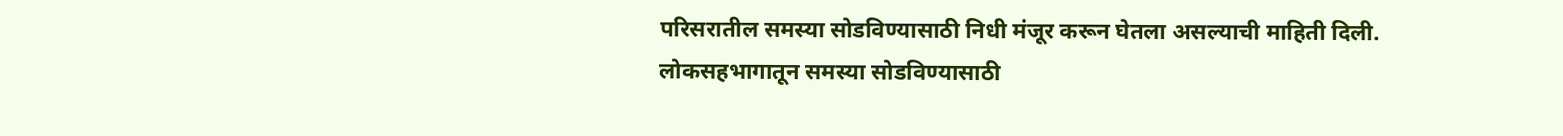परिसरातील समस्या सोडविण्यासाठी निधी मंजूर करून घेतला असल्याची माहिती दिली. लोकसहभागातून समस्या सोडविण्यासाठी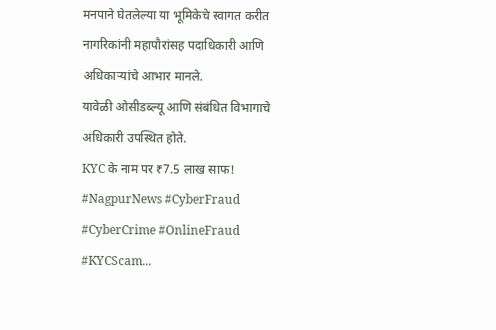मनपाने घेतलेल्या या भूमिकेचे स्वागत करीत नागरिकांनी महापौरांसह पदाधिकारी आणि अधिकाऱ्यांचे आभार मानले.
यावेळी ओसीडब्ल्यू आणि संबंधित विभागाचे अधिकारी उपस्थित होते.
KYC के नाम पर ₹7.5 लाख साफ! #NagpurNews #CyberFraud #CyberCrime #OnlineFraud #KYCScam...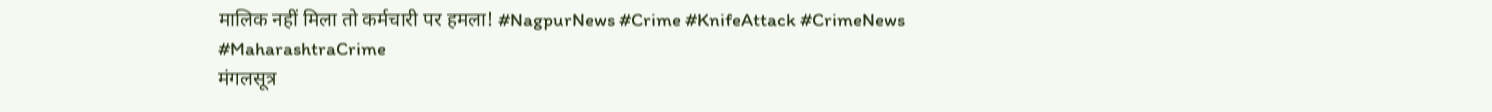मालिक नहीं मिला तो कर्मचारी पर हमला! #NagpurNews #Crime #KnifeAttack #CrimeNews #MaharashtraCrime
मंगलसूत्र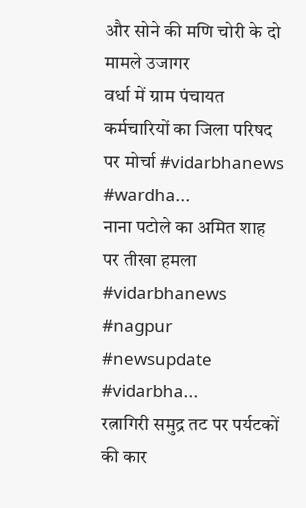और सोने की मणि चोरी के दो मामले उजागर
वर्धा में ग्राम पंचायत कर्मचारियों का जिला परिषद पर मोर्चा #vidarbhanews #wardha...
नाना पटोले का अमित शाह पर तीखा हमला #vidarbhanews #nagpur #newsupdate #vidarbha...
रत्नागिरी समुद्र तट पर पर्यटकों की कार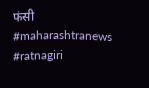फंसी #maharashtranews #ratnagiri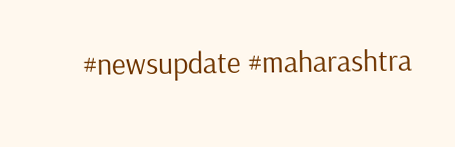#newsupdate #maharashtra